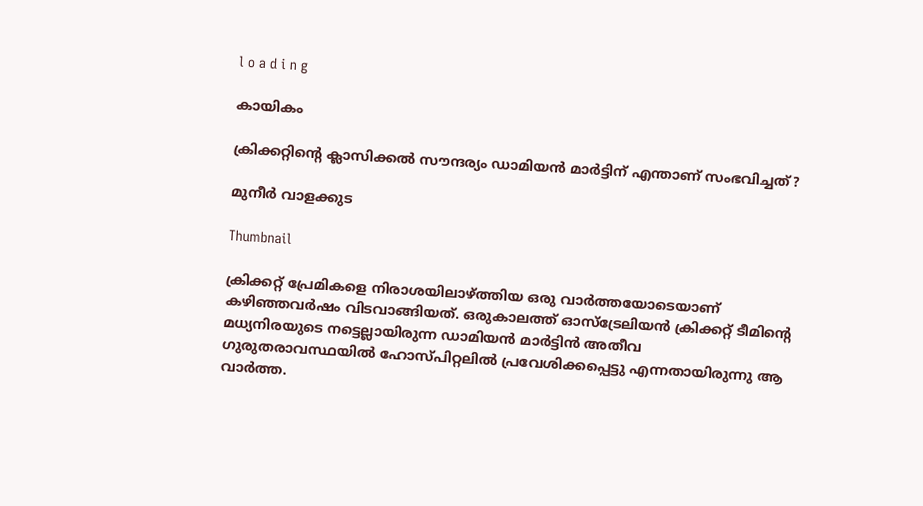l o a d i n g

കായികം

ക്രിക്കറ്റിന്റെ ക്ലാസിക്കല്‍ സൗന്ദര്യം ഡാമിയന്‍ മാര്‍ട്ടിന് എന്താണ് സംഭവിച്ചത്?

മുനീര്‍ വാളക്കുട

Thumbnail

ക്രിക്കറ്റ് പ്രേമികളെ നിരാശയിലാഴ്ത്തിയ ഒരു വാര്‍ത്തയോടെയാണ് കഴിഞ്ഞവര്‍ഷം വിടവാങ്ങിയത്. ഒരുകാലത്ത് ഓസ്‌ട്രേലിയന്‍ ക്രിക്കറ്റ് ടീമിന്റെ മധ്യനിരയുടെ നട്ടെല്ലായിരുന്ന ഡാമിയന്‍ മാര്‍ട്ടിന്‍ അതീവ ഗുരുതരാവസ്ഥയില്‍ ഹോസ്പിറ്റലില്‍ പ്രവേശിക്കപ്പെട്ടു എന്നതായിരുന്നു ആ വാര്‍ത്ത.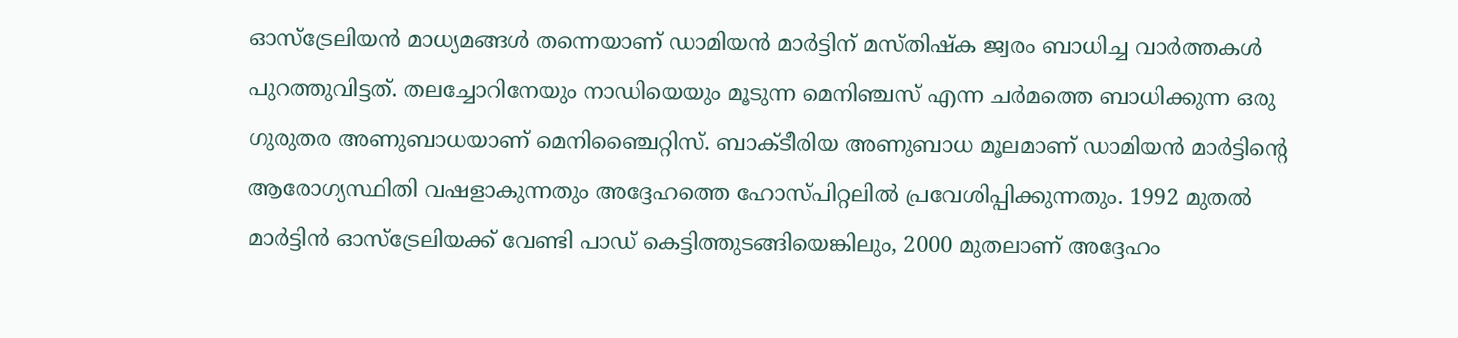ഓസ്‌ട്രേലിയന്‍ മാധ്യമങ്ങള്‍ തന്നെയാണ് ഡാമിയന്‍ മാര്‍ട്ടിന് മസ്തിഷ്‌ക ജ്വരം ബാധിച്ച വാര്‍ത്തകള്‍ പുറത്തുവിട്ടത്. തലച്ചോറിനേയും നാഡിയെയും മൂടുന്ന മെനിഞ്ചസ് എന്ന ചര്‍മത്തെ ബാധിക്കുന്ന ഒരു ഗുരുതര അണുബാധയാണ് മെനിഞ്ചൈറ്റിസ്. ബാക്ടീരിയ അണുബാധ മൂലമാണ് ഡാമിയന്‍ മാര്‍ട്ടിന്റെ ആരോഗ്യസ്ഥിതി വഷളാകുന്നതും അദ്ദേഹത്തെ ഹോസ്പിറ്റലില്‍ പ്രവേശിപ്പിക്കുന്നതും. 1992 മുതല്‍ മാര്‍ട്ടിന്‍ ഓസ്‌ട്രേലിയക്ക് വേണ്ടി പാഡ് കെട്ടിത്തുടങ്ങിയെങ്കിലും, 2000 മുതലാണ് അദ്ദേഹം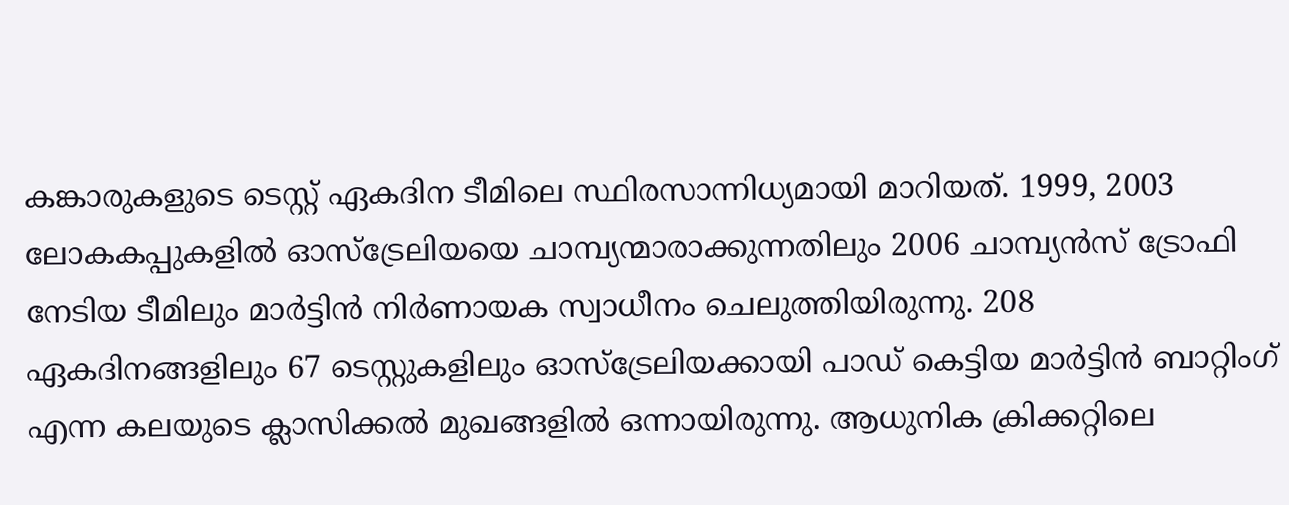കങ്കാരുകളുടെ ടെസ്റ്റ് ഏകദിന ടീമിലെ സ്ഥിരസാന്നിധ്യമായി മാറിയത്. 1999, 2003 ലോകകപ്പുകളില്‍ ഓസ്‌ട്രേലിയയെ ചാമ്പ്യന്മാരാക്കുന്നതിലും 2006 ചാമ്പ്യന്‍സ് ട്രോഫി നേടിയ ടീമിലും മാര്‍ട്ടിന്‍ നിര്‍ണായക സ്വാധീനം ചെലുത്തിയിരുന്നു. 208 ഏകദിനങ്ങളിലും 67 ടെസ്റ്റുകളിലും ഓസ്‌ട്രേലിയക്കായി പാഡ് കെട്ടിയ മാര്‍ട്ടിന്‍ ബാറ്റിംഗ് എന്ന കലയുടെ ക്ലാസിക്കല്‍ മുഖങ്ങളില്‍ ഒന്നായിരുന്നു. ആധുനിക ക്രിക്കറ്റിലെ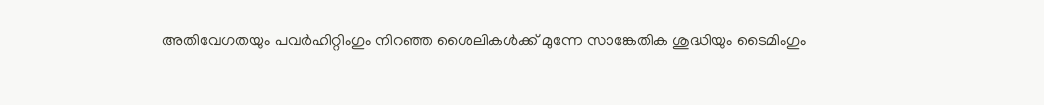അതിവേഗതയും പവര്‍ഹിറ്റിംഗും നിറഞ്ഞ ശൈലികള്‍ക്ക് മുന്നേ സാങ്കേതിക ശുദ്ധിയും ടൈമിംഗും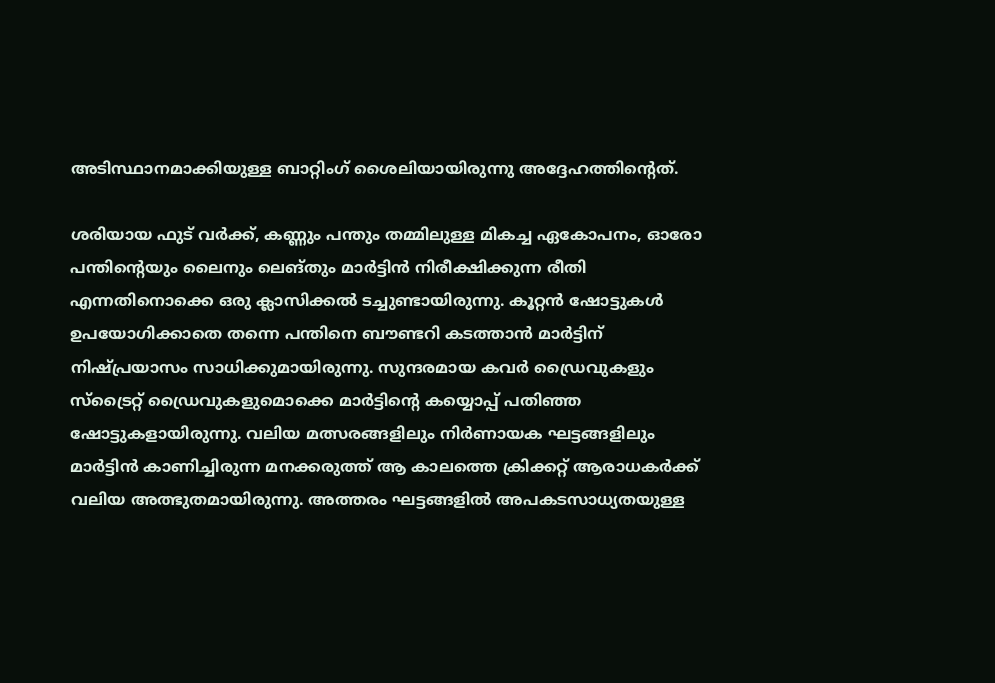അടിസ്ഥാനമാക്കിയുള്ള ബാറ്റിംഗ് ശൈലിയായിരുന്നു അദ്ദേഹത്തിന്റെത്.

ശരിയായ ഫുട് വര്‍ക്ക്, കണ്ണും പന്തും തമ്മിലുള്ള മികച്ച ഏകോപനം, ഓരോ പന്തിന്റെയും ലൈനും ലെങ്തും മാര്‍ട്ടിന്‍ നിരീക്ഷിക്കുന്ന രീതി എന്നതിനൊക്കെ ഒരു ക്ലാസിക്കല്‍ ടച്ചുണ്ടായിരുന്നു. കൂറ്റന്‍ ഷോട്ടുകള്‍ ഉപയോഗിക്കാതെ തന്നെ പന്തിനെ ബൗണ്ടറി കടത്താന്‍ മാര്‍ട്ടിന് നിഷ്പ്രയാസം സാധിക്കുമായിരുന്നു. സുന്ദരമായ കവര്‍ ഡ്രൈവുകളും സ്‌ട്രൈറ്റ് ഡ്രൈവുകളുമൊക്കെ മാര്‍ട്ടിന്റെ കയ്യൊപ്പ് പതിഞ്ഞ ഷോട്ടുകളായിരുന്നു. വലിയ മത്സരങ്ങളിലും നിര്‍ണായക ഘട്ടങ്ങളിലും മാര്‍ട്ടിന്‍ കാണിച്ചിരുന്ന മനക്കരുത്ത് ആ കാലത്തെ ക്രിക്കറ്റ് ആരാധകര്‍ക്ക് വലിയ അത്ഭുതമായിരുന്നു. അത്തരം ഘട്ടങ്ങളില്‍ അപകടസാധ്യതയുള്ള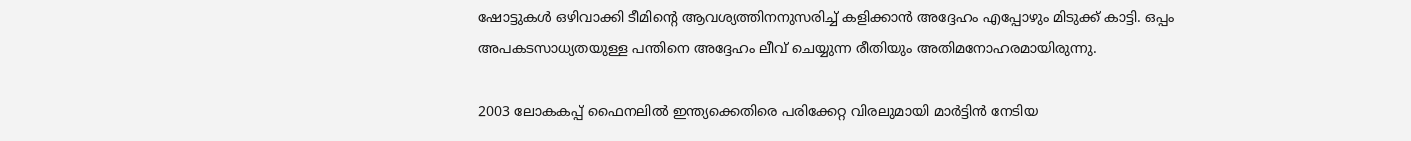ഷോട്ടുകള്‍ ഒഴിവാക്കി ടീമിന്റെ ആവശ്യത്തിനനുസരിച്ച് കളിക്കാന്‍ അദ്ദേഹം എപ്പോഴും മിടുക്ക് കാട്ടി. ഒപ്പം അപകടസാധ്യതയുള്ള പന്തിനെ അദ്ദേഹം ലീവ് ചെയ്യുന്ന രീതിയും അതിമനോഹരമായിരുന്നു.

2003 ലോകകപ്പ് ഫൈനലില്‍ ഇന്ത്യക്കെതിരെ പരിക്കേറ്റ വിരലുമായി മാര്‍ട്ടിന്‍ നേടിയ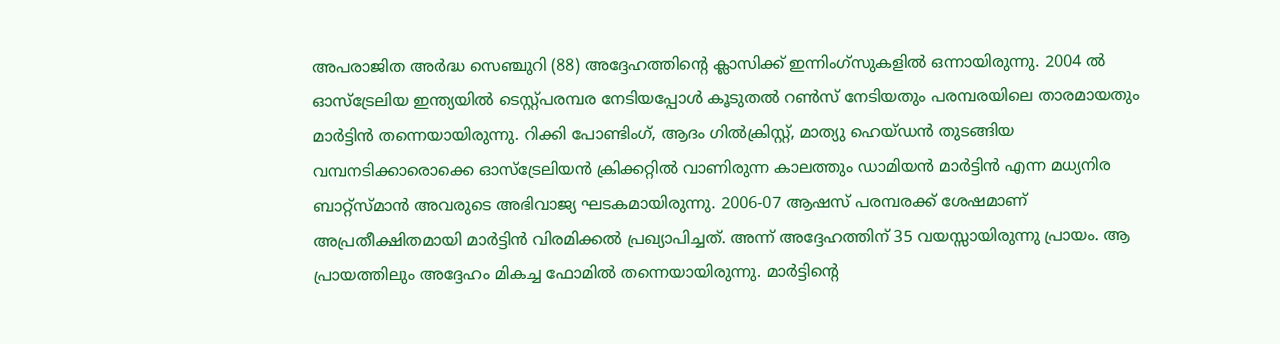അപരാജിത അര്‍ദ്ധ സെഞ്ചുറി (88) അദ്ദേഹത്തിന്റെ ക്ലാസിക്ക് ഇന്നിംഗ്‌സുകളില്‍ ഒന്നായിരുന്നു. 2004 ല്‍ ഓസ്‌ട്രേലിയ ഇന്ത്യയില്‍ ടെസ്റ്റ്പരമ്പര നേടിയപ്പോള്‍ കൂടുതല്‍ റണ്‍സ് നേടിയതും പരമ്പരയിലെ താരമായതും മാര്‍ട്ടിന്‍ തന്നെയായിരുന്നു. റിക്കി പോണ്ടിംഗ്, ആദം ഗില്‍ക്രിസ്റ്റ്, മാത്യു ഹെയ്ഡന്‍ തുടങ്ങിയ വമ്പനടിക്കാരൊക്കെ ഓസ്‌ട്രേലിയന്‍ ക്രിക്കറ്റില്‍ വാണിരുന്ന കാലത്തും ഡാമിയന്‍ മാര്‍ട്ടിന്‍ എന്ന മധ്യനിര ബാറ്റ്‌സ്മാന്‍ അവരുടെ അഭിവാജ്യ ഘടകമായിരുന്നു. 2006-07 ആഷസ് പരമ്പരക്ക് ശേഷമാണ് അപ്രതീക്ഷിതമായി മാര്‍ട്ടിന്‍ വിരമിക്കല്‍ പ്രഖ്യാപിച്ചത്. അന്ന് അദ്ദേഹത്തിന് 35 വയസ്സായിരുന്നു പ്രായം. ആ പ്രായത്തിലും അദ്ദേഹം മികച്ച ഫോമില്‍ തന്നെയായിരുന്നു. മാര്‍ട്ടിന്റെ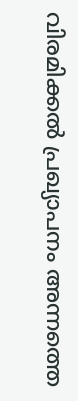വിരമിക്കല്‍ പ്രഖ്യാപനം അന്നത്തെ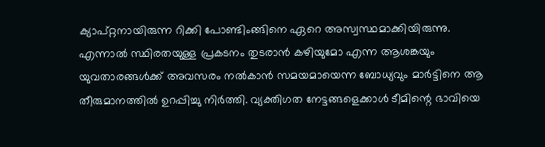ക്യാപ്റ്റനായിരുന്ന റിക്കി പോണ്ടിംങ്ങിനെ ഏറെ അസ്വസ്ഥമാക്കിയിരുന്നു. എന്നാല്‍ സ്ഥിരതയുള്ള പ്രകടനം തുടരാന്‍ കഴിയുമോ എന്ന ആശങ്കയും യുവതാരങ്ങള്‍ക്ക് അവസരം നല്‍കാന്‍ സമയമായെന്ന ബോധ്യവും മാര്‍ട്ടിനെ ആ തീരുമാനത്തില്‍ ഉറപ്പിച്ചു നിര്‍ത്തി. വ്യക്തിഗത നേട്ടങ്ങളെക്കാള്‍ ടീമിന്റെ ഭാവിയെ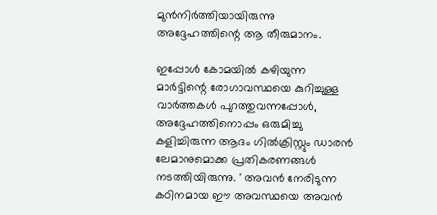മുന്‍നിര്‍ത്തിയായിരുന്നു അദ്ദേഹത്തിന്റെ ആ തീരുമാനം.

ഇപ്പോള്‍ കോമയില്‍ കഴിയുന്ന മാര്‍ട്ടിന്റെ രോഗാവസ്ഥയെ കുറിച്ചുള്ള വാര്‍ത്തകള്‍ പുറത്തുവന്നപ്പോള്‍, അദ്ദേഹത്തിനൊപ്പം ഒരുമിച്ചു കളിച്ചിരുന്ന ആദം ഗില്‍ക്രിസ്റ്റും ഡാരന്‍ ലേമാനുമൊക്ക പ്രതികരണങ്ങള്‍ നടത്തിയിരുന്നു. ' അവന്‍ നേരിടുന്ന കഠിനമായ ഈ അവസ്ഥയെ അവന്‍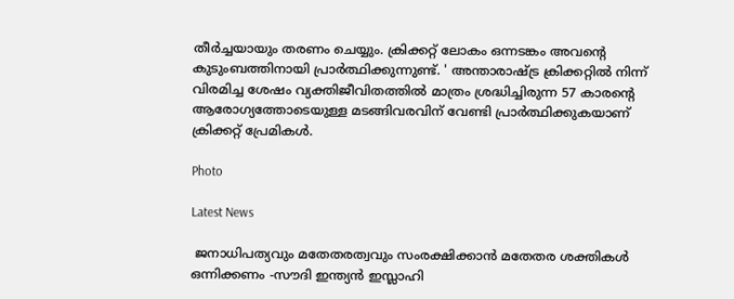തീര്‍ച്ചയായും തരണം ചെയ്യും. ക്രിക്കറ്റ് ലോകം ഒന്നടങ്കം അവന്റെ കുടുംബത്തിനായി പ്രാര്‍ത്ഥിക്കുന്നുണ്ട്. ' അന്താരാഷ്ട്ര ക്രിക്കറ്റില്‍ നിന്ന് വിരമിച്ച ശേഷം വ്യക്തിജീവിതത്തില്‍ മാത്രം ശ്രദ്ധിച്ചിരുന്ന 57 കാരന്റെ ആരോഗ്യത്തോടെയുള്ള മടങ്ങിവരവിന് വേണ്ടി പ്രാര്‍ത്ഥിക്കുകയാണ് ക്രിക്കറ്റ് പ്രേമികള്‍.

Photo

Latest News

 ജനാധിപത്യവും മതേതരത്വവും സംരക്ഷിക്കാന്‍ മതേതര ശക്തികള്‍ ഒന്നിക്കണം -സൗദി ഇന്ത്യന്‍ ഇസ്ലാഹി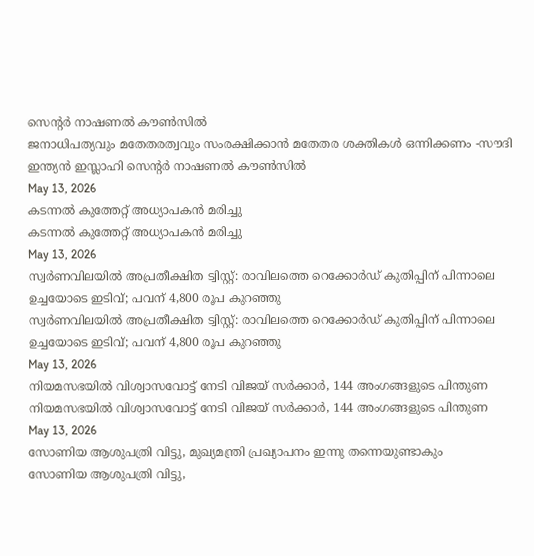സെന്റര്‍ നാഷണല്‍ കൗണ്‍സില്‍
ജനാധിപത്യവും മതേതരത്വവും സംരക്ഷിക്കാന്‍ മതേതര ശക്തികള്‍ ഒന്നിക്കണം -സൗദി ഇന്ത്യന്‍ ഇസ്ലാഹി സെന്റര്‍ നാഷണല്‍ കൗണ്‍സില്‍
May 13, 2026
കടന്നല്‍ കുത്തേറ്റ് അധ്യാപകന്‍ മരിച്ചു
കടന്നല്‍ കുത്തേറ്റ് അധ്യാപകന്‍ മരിച്ചു
May 13, 2026
സ്വര്‍ണവിലയില്‍ അപ്രതീക്ഷിത ട്വിസ്റ്റ്: രാവിലത്തെ റെക്കോര്‍ഡ് കുതിപ്പിന് പിന്നാലെ ഉച്ചയോടെ ഇടിവ്; പവന് 4,800 രൂപ കുറഞ്ഞു
സ്വര്‍ണവിലയില്‍ അപ്രതീക്ഷിത ട്വിസ്റ്റ്: രാവിലത്തെ റെക്കോര്‍ഡ് കുതിപ്പിന് പിന്നാലെ ഉച്ചയോടെ ഇടിവ്; പവന് 4,800 രൂപ കുറഞ്ഞു
May 13, 2026
നിയമസഭയില്‍ വിശ്വാസവോട്ട് നേടി വിജയ് സര്‍ക്കാര്‍, 144 അംഗങ്ങളുടെ പിന്തുണ
നിയമസഭയില്‍ വിശ്വാസവോട്ട് നേടി വിജയ് സര്‍ക്കാര്‍, 144 അംഗങ്ങളുടെ പിന്തുണ
May 13, 2026
സോണിയ ആശുപത്രി വിട്ടു, മുഖ്യമന്ത്രി പ്രഖ്യാപനം ഇന്നു തന്നെയുണ്ടാകും
സോണിയ ആശുപത്രി വിട്ടു,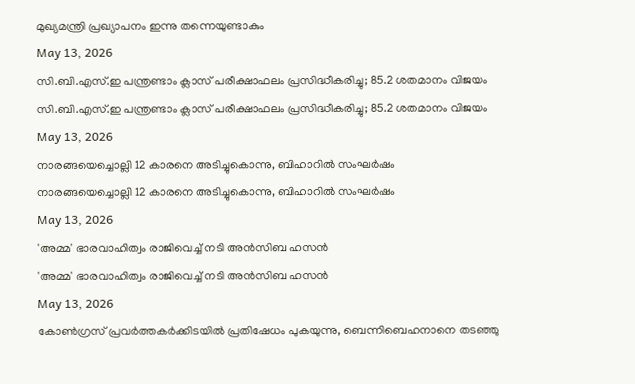മുഖ്യമന്ത്രി പ്രഖ്യാപനം ഇന്നു തന്നെയുണ്ടാകും
May 13, 2026
സി.ബി.എസ്.ഇ പന്ത്രണ്ടാം ക്ലാസ് പരീക്ഷാഫലം പ്രസിദ്ധീകരിച്ചു; 85.2 ശതമാനം വിജയം
സി.ബി.എസ്.ഇ പന്ത്രണ്ടാം ക്ലാസ് പരീക്ഷാഫലം പ്രസിദ്ധീകരിച്ചു; 85.2 ശതമാനം വിജയം
May 13, 2026
നാരങ്ങയെച്ചൊല്ലി 12 കാരനെ അടിച്ചുകൊന്നു, ബിഹാറില്‍ സംഘര്‍ഷം
നാരങ്ങയെച്ചൊല്ലി 12 കാരനെ അടിച്ചുകൊന്നു, ബിഹാറില്‍ സംഘര്‍ഷം
May 13, 2026
'അമ്മ' ഭാരവാഹിത്വം രാജിവെച്ച് നടി അന്‍സിബ ഹസന്‍
'അമ്മ' ഭാരവാഹിത്വം രാജിവെച്ച് നടി അന്‍സിബ ഹസന്‍
May 13, 2026
കോണ്‍ഗ്രസ് പ്രവര്‍ത്തകര്‍ക്കിടയില്‍ പ്രതിഷേധം പുകയുന്നു, ബെന്നിബെഹനാനെ തടഞ്ഞു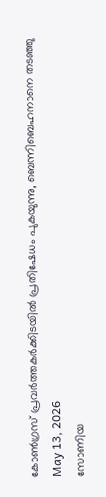കോണ്‍ഗ്രസ് പ്രവര്‍ത്തകര്‍ക്കിടയില്‍ പ്രതിഷേധം പുകയുന്നു, ബെന്നിബെഹനാനെ തടഞ്ഞു
May 13, 2026
സോണിയ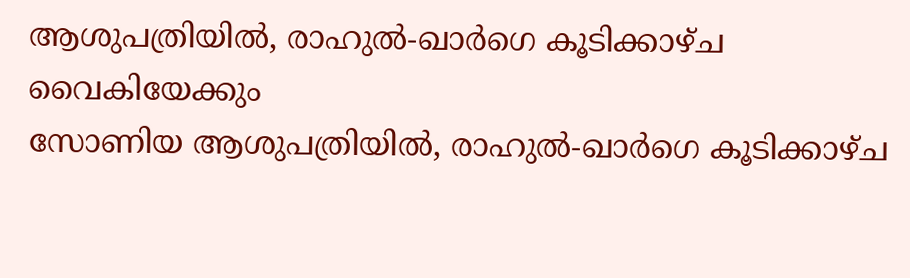ആശുപത്രിയില്‍, രാഹുല്‍-ഖാര്‍ഗെ കൂടിക്കാഴ്ച വൈകിയേക്കും
സോണിയ ആശുപത്രിയില്‍, രാഹുല്‍-ഖാര്‍ഗെ കൂടിക്കാഴ്ച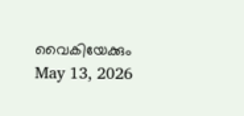വൈകിയേക്കും
May 13, 2026